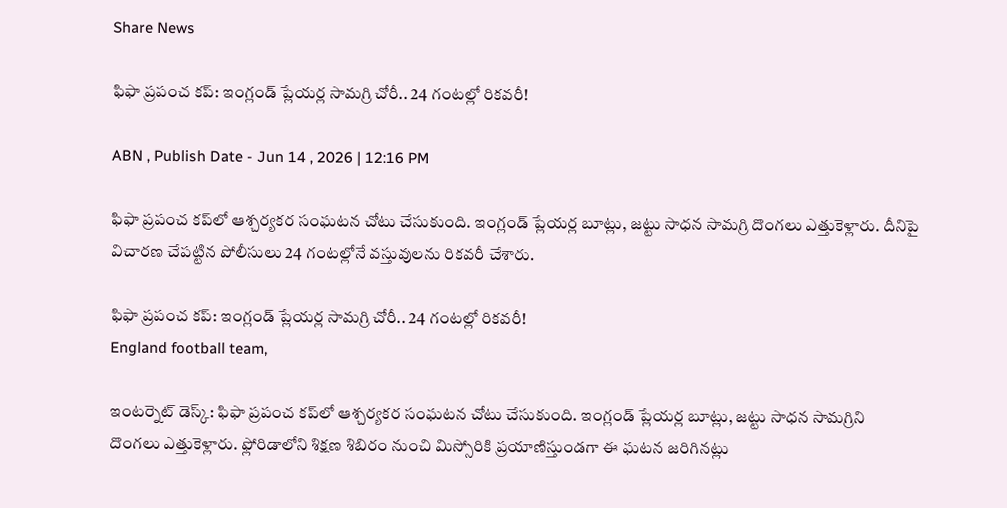Share News

ఫిఫా ప్రపంచ కప్: ఇంగ్లండ్ ప్లేయర్ల సామగ్రి చోరీ.. 24 గంటల్లో రికవరీ!

ABN , Publish Date - Jun 14 , 2026 | 12:16 PM

ఫిఫా ప్రపంచ కప్‌లో ఆశ్చర్యకర సంఘటన చోటు చేసుకుంది. ఇంగ్లండ్ ప్లేయర్ల బూట్లు, జట్టు సాధన సామగ్రి దొంగలు ఎత్తుకెళ్లారు. దీనిపై విచారణ చేపట్టిన పోలీసులు 24 గంటల్లోనే వస్తువులను రికవరీ చేశారు.

ఫిఫా ప్రపంచ కప్: ఇంగ్లండ్ ప్లేయర్ల సామగ్రి చోరీ.. 24 గంటల్లో రికవరీ!
England football team,

ఇంటర్నెట్ డెస్క్: ఫిఫా ప్రపంచ కప్‌లో ఆశ్చర్యకర సంఘటన చోటు చేసుకుంది. ఇంగ్లండ్ ప్లేయర్ల బూట్లు, జట్టు సాధన సామగ్రిని దొంగలు ఎత్తుకెళ్లారు. ఫ్లోరిడాలోని శిక్షణ శిబిరం నుంచి మిస్సోరికి ప్రయాణిస్తుండగా ఈ ఘటన జరిగినట్లు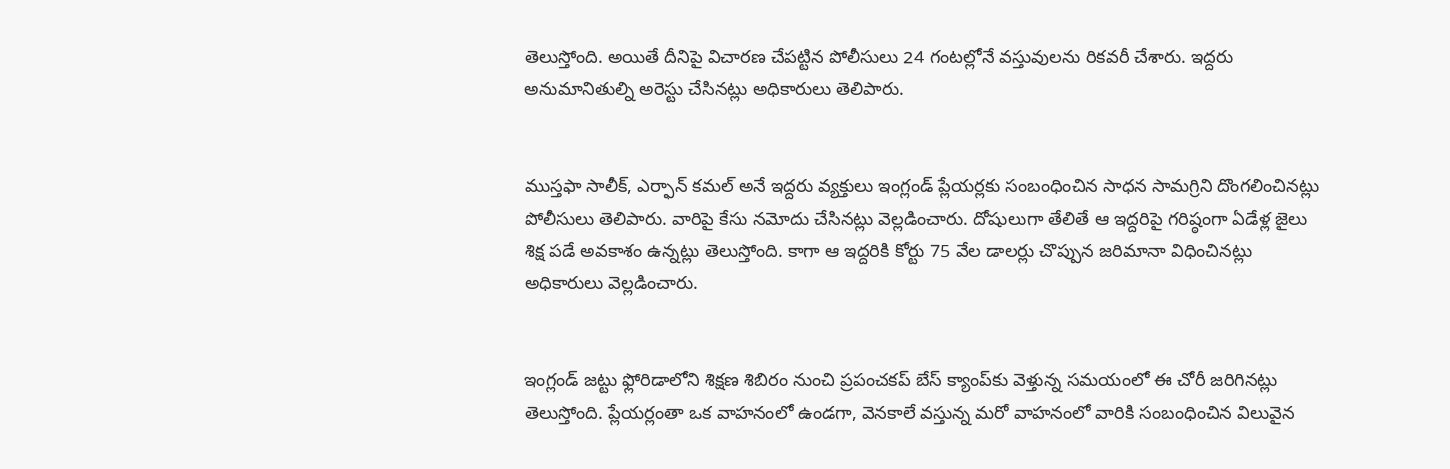తెలుస్తోంది. అయితే దీనిపై విచారణ చేపట్టిన పోలీసులు 24 గంటల్లోనే వస్తువులను రికవరీ చేశారు. ఇద్దరు అనుమానితుల్ని అరెస్టు చేసినట్లు అధికారులు తెలిపారు.


ముస్తఫా సాలీక్, ఎర్ఫాన్ కమల్ అనే ఇద్దరు వ్యక్తులు ఇంగ్లండ్ ప్లేయర్లకు సంబంధించిన సాధన సామగ్రిని దొంగలించినట్లు పోలీసులు తెలిపారు. వారిపై కేసు నమోదు చేసినట్లు వెల్లడించారు. దోషులుగా తేలితే ఆ ఇద్దరిపై గరిష్ఠంగా ఏడేళ్ల జైలు శిక్ష పడే అవకాశం ఉన్నట్లు తెలుస్తోంది. కాగా ఆ ఇద్దరికి కోర్టు 75 వేల డాలర్లు చొప్పున జరిమానా విధించినట్లు అధికారులు వెల్లడించారు.


ఇంగ్లండ్ జట్టు ఫ్లోరిడాలోని శిక్షణ శిబిరం నుంచి ప్రపంచకప్ బేస్ క్యాంప్‌కు వెళ్తున్న సమయంలో ఈ చోరీ జరిగినట్లు తెలుస్తోంది. ప్లేయర్లంతా ఒక వాహనంలో ఉండగా, వెనకాలే వస్తున్న మరో వాహనంలో వారికి సంబంధించిన విలువైన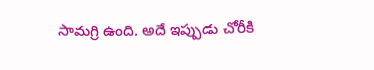సామగ్రి ఉంది. అదే ఇప్పుడు చోరీకి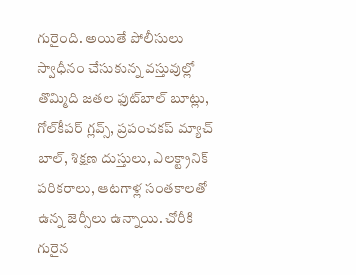గురైంది. అయితే పోలీసులు స్వాధీనం చేసుకున్న వస్తువుల్లో తొమ్మిది జతల ఫుట్‌బాల్ బూట్లు, గోల్‌కీపర్ గ్లవ్స్, ప్రపంచకప్ మ్యాచ్ బాల్, శిక్షణ దుస్తులు, ఎలక్ట్రానిక్ పరికరాలు, ఆటగాళ్ల సంతకాలతో ఉన్న జెర్సీలు ఉన్నాయి. చోరీకి గురైన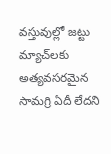వస్తువుల్లో జట్టు మ్యాచ్‌లకు అత్యవసరమైన సామగ్రి ఏదీ లేదని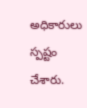అధికారులు స్పష్టం చేశారు.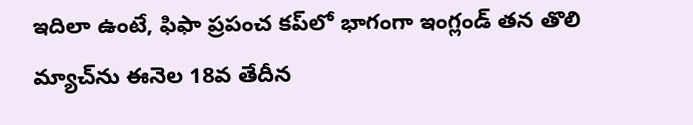ఇదిలా ఉంటే, ఫిఫా ప్రపంచ కప్‌లో భాగంగా ఇంగ్లండ్ తన తొలి మ్యాచ్‌ను ఈనెల 18వ తేదీన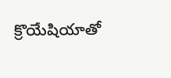క్రొయేషియాతో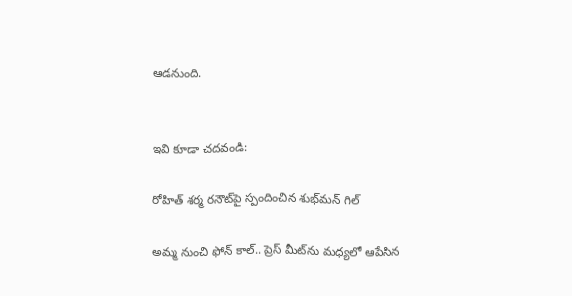ఆడనుంది.


ఇవి కూడా చదవండి:

రోహిత్ శర్మ రనౌట్‌పై స్పందించిన శుభ్‌మన్ గిల్

అమ్మ నుంచి ఫోన్ కాల్.. ప్రెస్‌ మీట్‌ను మధ్యలో ఆపేసిన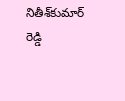నితీశ్‌కుమార్ రెడ్డి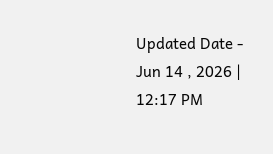Updated Date - Jun 14 , 2026 | 12:17 PM